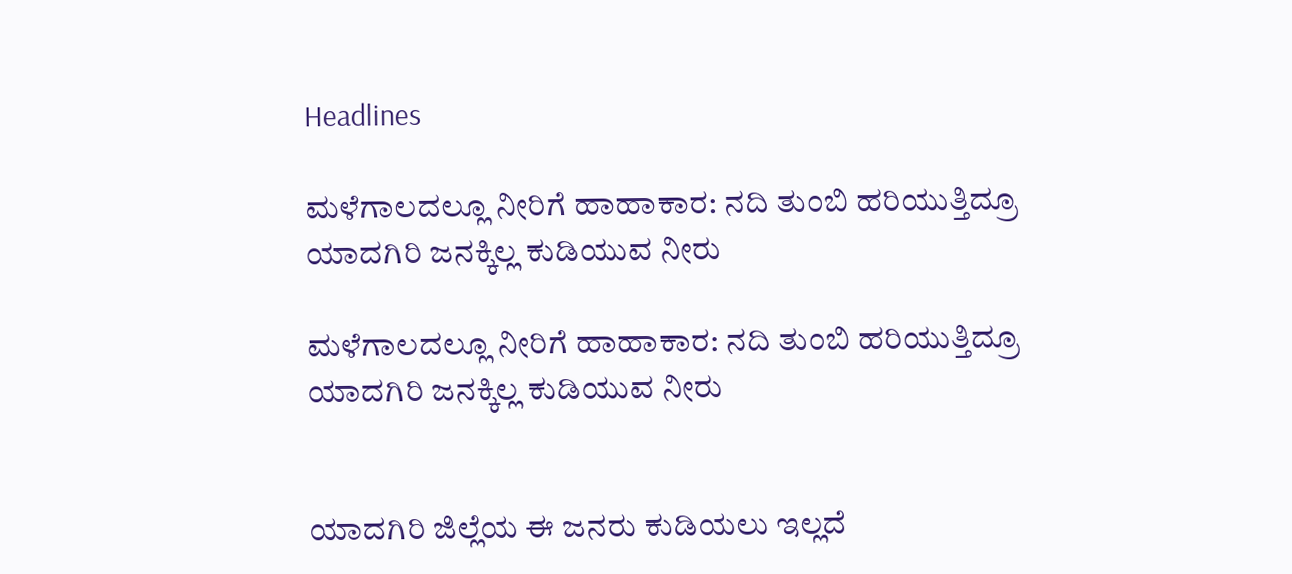Headlines

ಮಳೆಗಾಲದಲ್ಲೂ ನೀರಿಗೆ ಹಾಹಾಕಾರ: ನದಿ ತುಂಬಿ ಹರಿಯುತ್ತಿದ್ರೂ ಯಾದಗಿರಿ ಜನಕ್ಕಿಲ್ಲ ಕುಡಿಯುವ ನೀರು

ಮಳೆಗಾಲದಲ್ಲೂ ನೀರಿಗೆ ಹಾಹಾಕಾರ: ನದಿ ತುಂಬಿ ಹರಿಯುತ್ತಿದ್ರೂ ಯಾದಗಿರಿ ಜನಕ್ಕಿಲ್ಲ ಕುಡಿಯುವ ನೀರು


ಯಾದಗಿರಿ ಜಿಲ್ಲೆಯ ಈ ಜನರು ಕುಡಿಯಲು ಇಲ್ಲದೆ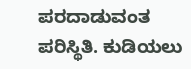ಪರದಾಡುವಂತ ಪರಿಸ್ಥಿತಿ. ಕುಡಿಯಲು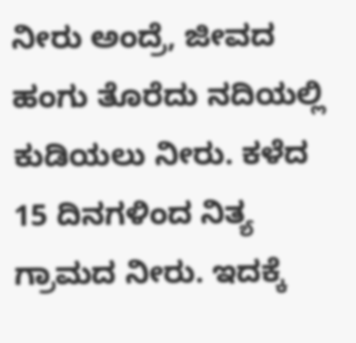ನೀರು ಅಂದ್ರೆ, ಜೀವದ ಹಂಗು ತೊರೆದು ನದಿಯಲ್ಲಿ ಕುಡಿಯಲು ನೀರು. ಕಳೆದ 15 ದಿನಗಳಿಂದ ನಿತ್ಯ ಗ್ರಾಮದ ನೀರು. ಇದಕ್ಕೆ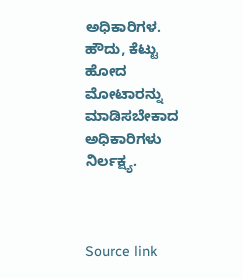ಅಧಿಕಾರಿಗಳ. ಹೌದು, ಕೆಟ್ಟು ಹೋದ ಮೋಟಾರನ್ನು ಮಾಡಿಸಬೇಕಾದ ಅಧಿಕಾರಿಗಳು ನಿರ್ಲಕ್ಷ್ಯ.



Source link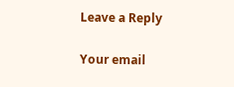Leave a Reply

Your email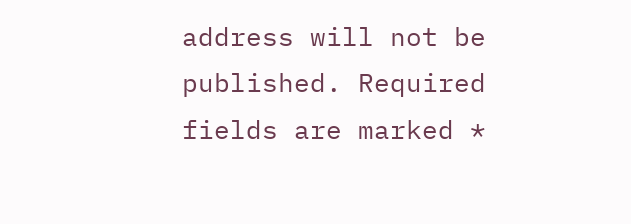address will not be published. Required fields are marked *